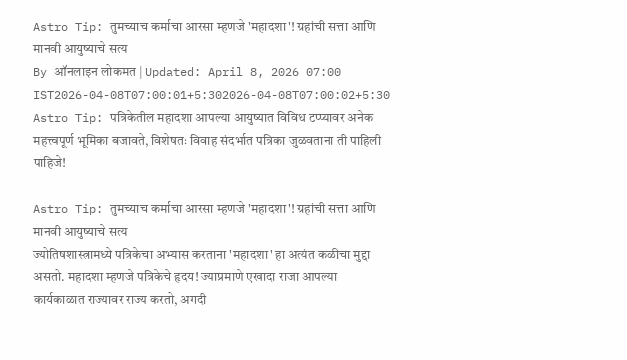Astro Tip: तुमच्याच कर्माचा आरसा म्हणजे 'महादशा'! ग्रहांची सत्ता आणि मानवी आयुष्याचे सत्य
By ऑनलाइन लोकमत | Updated: April 8, 2026 07:00 IST2026-04-08T07:00:01+5:302026-04-08T07:00:02+5:30
Astro Tip: पत्रिकेतील महादशा आपल्या आयुष्यात विविध टप्प्यावर अनेक महत्त्वपूर्ण भूमिका बजावते, विशेषतः विवाह संदर्भात पत्रिका जुळवताना ती पाहिली पाहिजे!

Astro Tip: तुमच्याच कर्माचा आरसा म्हणजे 'महादशा'! ग्रहांची सत्ता आणि मानवी आयुष्याचे सत्य
ज्योतिषशास्त्रामध्ये पत्रिकेचा अभ्यास करताना 'महादशा' हा अत्यंत कळीचा मुद्दा असतो. महादशा म्हणजे पत्रिकेचे हृदय! ज्याप्रमाणे एखादा राजा आपल्या कार्यकाळात राज्यावर राज्य करतो, अगदी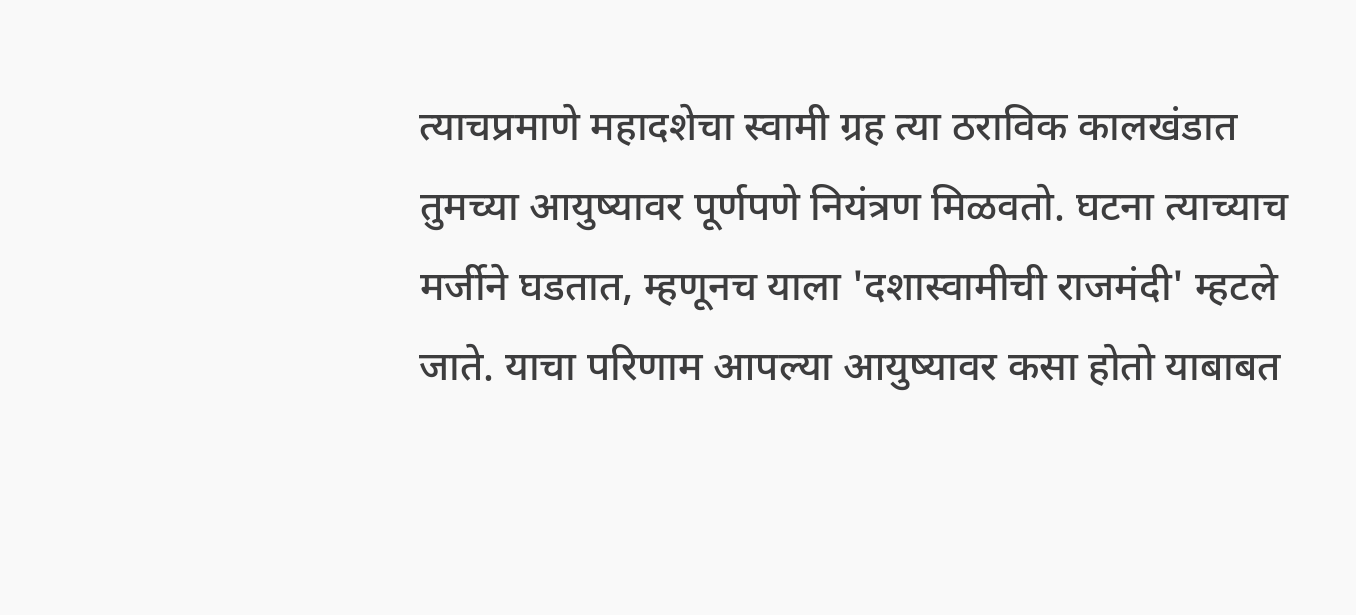त्याचप्रमाणे महादशेचा स्वामी ग्रह त्या ठराविक कालखंडात तुमच्या आयुष्यावर पूर्णपणे नियंत्रण मिळवतो. घटना त्याच्याच मर्जीने घडतात, म्हणूनच याला 'दशास्वामीची राजमंदी' म्हटले जाते. याचा परिणाम आपल्या आयुष्यावर कसा होतो याबाबत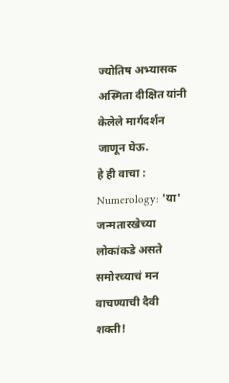ज्योतिष अभ्यासक अस्मिता दीक्षित यांनी केलेले मार्गदर्शन जाणून घेऊ.
हे ही वाचा : Numerology: 'या' जन्मतारखेच्या लोकांकडे असते समोरच्याचं मन वाचण्याची दैवी शक्ती!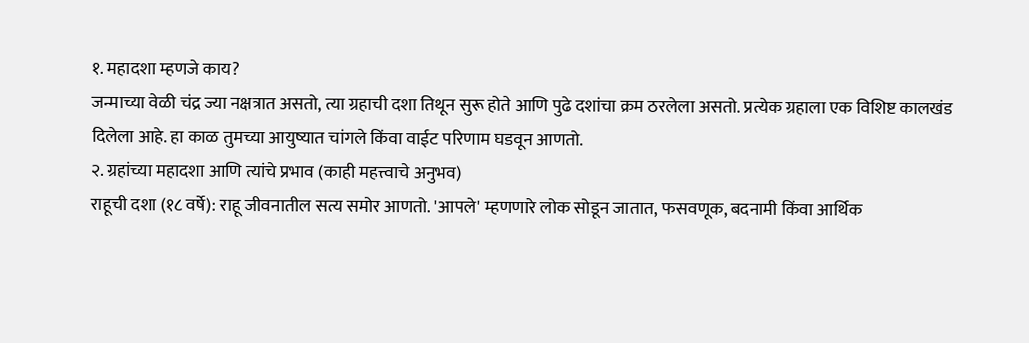१. महादशा म्हणजे काय?
जन्माच्या वेळी चंद्र ज्या नक्षत्रात असतो, त्या ग्रहाची दशा तिथून सुरू होते आणि पुढे दशांचा क्रम ठरलेला असतो. प्रत्येक ग्रहाला एक विशिष्ट कालखंड दिलेला आहे. हा काळ तुमच्या आयुष्यात चांगले किंवा वाईट परिणाम घडवून आणतो.
२. ग्रहांच्या महादशा आणि त्यांचे प्रभाव (काही महत्त्वाचे अनुभव)
राहूची दशा (१८ वर्षे): राहू जीवनातील सत्य समोर आणतो. 'आपले' म्हणणारे लोक सोडून जातात, फसवणूक, बदनामी किंवा आर्थिक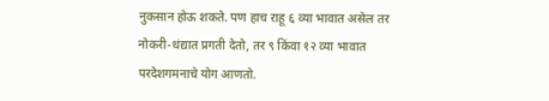नुकसान होऊ शकते. पण हाच राहू ६ व्या भावात असेल तर नोकरी-धंद्यात प्रगती देतो, तर ९ किंवा १२ व्या भावात परदेशगमनाचे योग आणतो.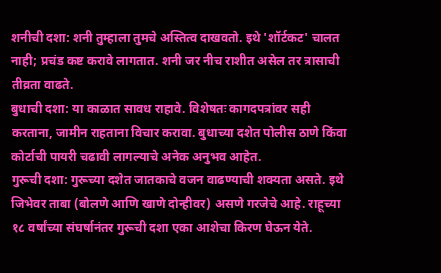शनीची दशा: शनी तुम्हाला तुमचे अस्तित्व दाखवतो. इथे 'शॉर्टकट' चालत नाही; प्रचंड कष्ट करावे लागतात. शनी जर नीच राशीत असेल तर त्रासाची तीव्रता वाढते.
बुधाची दशा: या काळात सावध राहावे. विशेषतः कागदपत्रांवर सही करताना, जामीन राहताना विचार करावा. बुधाच्या दशेत पोलीस ठाणे किंवा कोर्टाची पायरी चढावी लागल्याचे अनेक अनुभव आहेत.
गुरूची दशा: गुरूच्या दशेत जातकाचे वजन वाढण्याची शक्यता असते. इथे जिभेवर ताबा (बोलणे आणि खाणे दोन्हीवर) असणे गरजेचे आहे. राहूच्या १८ वर्षांच्या संघर्षानंतर गुरूची दशा एका आशेचा किरण घेऊन येते.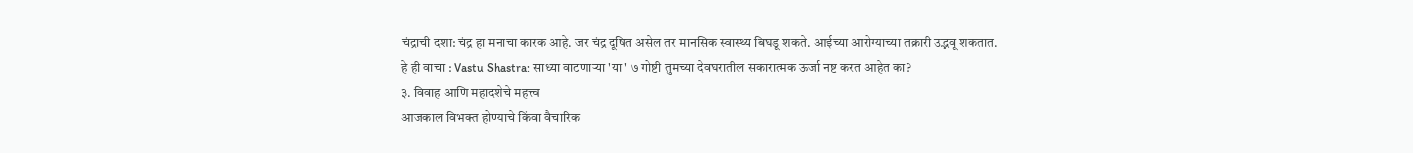चंद्राची दशा: चंद्र हा मनाचा कारक आहे. जर चंद्र दूषित असेल तर मानसिक स्वास्थ्य बिघडू शकते. आईच्या आरोग्याच्या तक्रारी उद्भवू शकतात.
हे ही वाचा : Vastu Shastra: साध्या वाटणाऱ्या 'या' ७ गोष्टी तुमच्या देवघरातील सकारात्मक ऊर्जा नष्ट करत आहेत का?
३. विवाह आणि महादशेचे महत्त्व
आजकाल विभक्त होण्याचे किंवा वैचारिक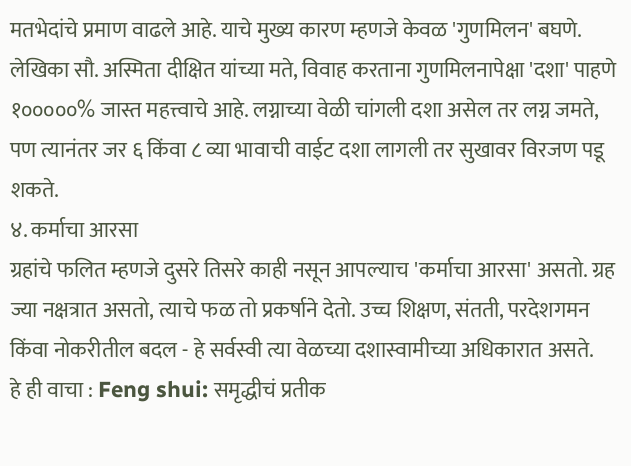मतभेदांचे प्रमाण वाढले आहे. याचे मुख्य कारण म्हणजे केवळ 'गुणमिलन' बघणे. लेखिका सौ. अस्मिता दीक्षित यांच्या मते, विवाह करताना गुणमिलनापेक्षा 'दशा' पाहणे १०००००% जास्त महत्त्वाचे आहे. लग्नाच्या वेळी चांगली दशा असेल तर लग्न जमते, पण त्यानंतर जर ६ किंवा ८ व्या भावाची वाईट दशा लागली तर सुखावर विरजण पडू शकते.
४. कर्माचा आरसा
ग्रहांचे फलित म्हणजे दुसरे तिसरे काही नसून आपल्याच 'कर्माचा आरसा' असतो. ग्रह ज्या नक्षत्रात असतो, त्याचे फळ तो प्रकर्षाने देतो. उच्च शिक्षण, संतती, परदेशगमन किंवा नोकरीतील बदल - हे सर्वस्वी त्या वेळच्या दशास्वामीच्या अधिकारात असते.
हे ही वाचा : Feng shui: समृद्धीचं प्रतीक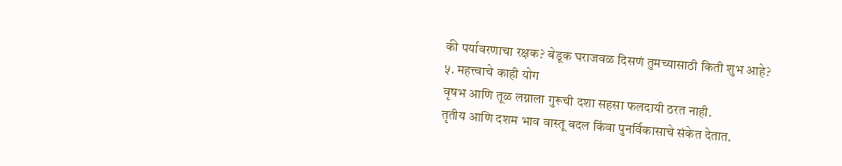की पर्यावरणाचा रक्षक? बेडूक घराजवळ दिसणं तुमच्यासाठी किती शुभ आहे?
५. महत्त्वाचे काही योग
वृषभ आणि तूळ लग्नाला गुरूची दशा सहसा फलदायी ठरत नाही.
तृतीय आणि दशम भाव वास्तू बदल किंवा पुनर्विकासाचे संकेत देतात.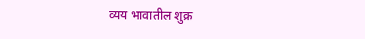व्यय भावातील शुक्र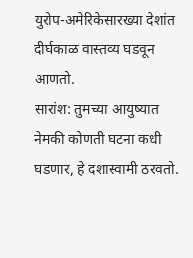युरोप-अमेरिकेसारख्या देशांत दीर्घकाळ वास्तव्य घडवून आणतो.
सारांश: तुमच्या आयुष्यात नेमकी कोणती घटना कधी घडणार, हे दशास्वामी ठरवतो.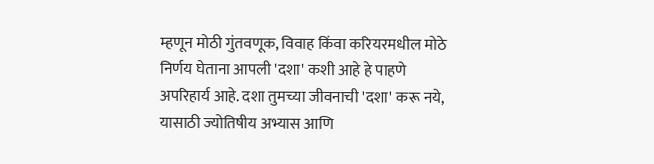म्हणून मोठी गुंतवणूक, विवाह किंवा करियरमधील मोठे निर्णय घेताना आपली 'दशा' कशी आहे हे पाहणे अपरिहार्य आहे. दशा तुमच्या जीवनाची 'दशा' करू नये, यासाठी ज्योतिषीय अभ्यास आणि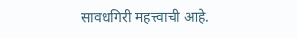सावधगिरी महत्त्वाची आहे.